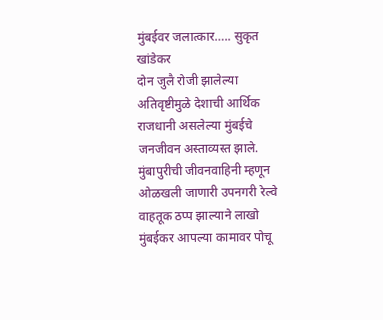मुंबईवर जलात्कार….. सुकृत खांडेकर
दोन जुलै रोजी झालेल्या अतिवृष्टीमुळे देशाची आर्थिक राजधानी असलेल्या मुंबईचे जनजीवन अस्ताव्यस्त झाले. मुंबापुरीची जीवनवाहिनी म्हणून ओळखली जाणारी उपनगरी रेल्वे वाहतूक ठप्प झाल्याने लाखो मुंबईकर आपल्या कामावर पोचू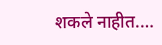शकले नाहीत.…